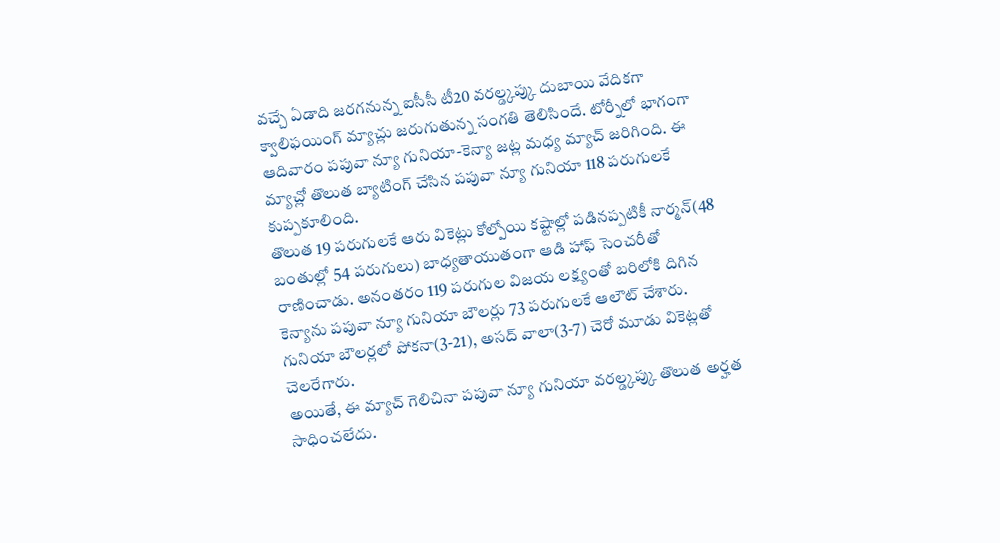వచ్చే ఏడాది జరగనున్న ఐసీసీ టీ20 వరల్డ్కప్కు దుబాయి వేదికగా క్వాలిఫయింగ్ మ్యాచ్లు జరుగుతున్న సంగతి తెలిసిందే. టోర్నీలో భాగంగా ఆదివారం పపువా న్యూ గునియా-కెన్యా జట్ల మధ్య మ్యాచ్ జరిగింది. ఈ మ్యాచ్లో తొలుత బ్యాటింగ్ చేసిన పపువా న్యూ గునియా 118 పరుగులకే కుప్పకూలింది.
తొలుత 19 పరుగులకే ఆరు వికెట్లు కోల్పోయి కష్టాల్లో పడినప్పటికీ నార్మన్(48 బంతుల్లో 54 పరుగులు) బాధ్యతాయుతంగా ఆడి హాఫ్ సెంచరీతో రాణించాడు. అనంతరం 119 పరుగుల విజయ లక్ష్యంతో బరిలోకి దిగిన కెన్యాను పపువా న్యూ గునియా బౌలర్లు 73 పరుగులకే ఆలౌట్ చేశారు. గునియా బౌలర్లలో పోకనా(3-21), అసద్ వాలా(3-7) చెరో మూడు వికెట్లతో చెలరేగారు.
అయితే, ఈ మ్యాచ్ గెలిచినా పపువా న్యూ గునియా వరల్డ్కప్కు తొలుత అర్హత సాధించలేదు.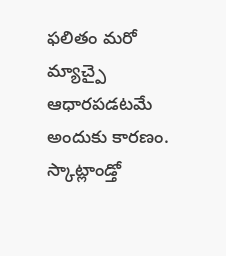ఫలితం మరో మ్యాచ్పై ఆధారపడటమే అందుకు కారణం. స్కాట్లాండ్తో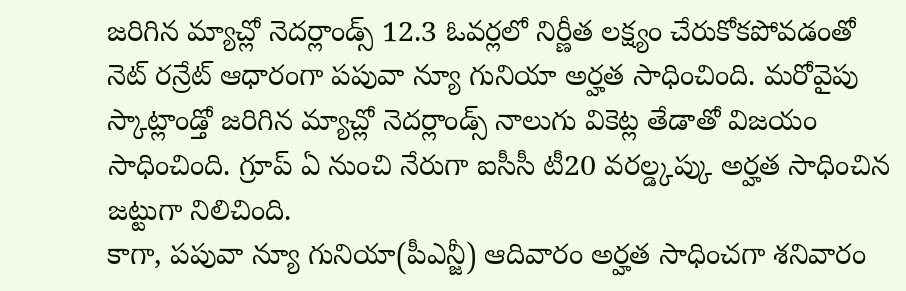జరిగిన మ్యాచ్లో నెదర్లాండ్స్ 12.3 ఓవర్లలో నిర్ణీత లక్ష్యం చేరుకోకపోవడంతో నెట్ రన్రేట్ ఆధారంగా పపువా న్యూ గునియా అర్హత సాధించింది. మరోవైపు స్కాట్లాండ్తో జరిగిన మ్యాచ్లో నెదర్లాండ్స్ నాలుగు వికెట్ల తేడాతో విజయం సాధించింది. గ్రూప్ ఏ నుంచి నేరుగా ఐసీసీ టీ20 వరల్డ్కప్కు అర్హత సాధించిన జట్టుగా నిలిచింది.
కాగా, పపువా న్యూ గునియా(పీఎన్జీ) ఆదివారం అర్హత సాధించగా శనివారం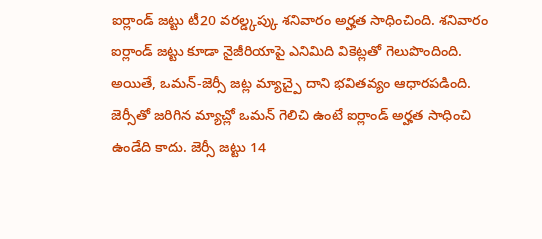ఐర్లాండ్ జట్టు టీ20 వరల్డ్కప్కు శనివారం అర్హత సాధించింది. శనివారం ఐర్లాండ్ జట్టు కూడా నైజీరియాపై ఎనిమిది వికెట్లతో గెలుపొందింది. అయితే, ఒమన్-జెర్సీ జట్ల మ్యాచ్పై దాని భవితవ్యం ఆధారపడింది. జెర్సీతో జరిగిన మ్యాచ్లో ఒమన్ గెలిచి ఉంటే ఐర్లాండ్ అర్హత సాధించి ఉండేది కాదు. జెర్సీ జట్టు 14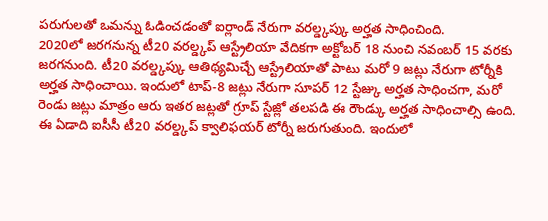పరుగులతో ఒమన్ను ఓడించడంతో ఐర్లాండ్ నేరుగా వరల్డ్కప్కు అర్హత సాధించింది.
2020లో జరగనున్న టీ20 వరల్డ్కప్ ఆస్ట్రేలియా వేదికగా అక్టోబర్ 18 నుంచి నవంబర్ 15 వరకు జరగనుంది. టీ20 వరల్డ్కప్కు ఆతిథ్యమిచ్చే ఆస్ట్రేలియాతో పాటు మరో 9 జట్లు నేరుగా టోర్నీకి అర్హత సాధించాయి. ఇందులో టాప్-8 జట్లు నేరుగా సూపర్ 12 స్టేజ్కు అర్హత సాధించగా, మరో రెండు జట్లు మాత్రం ఆరు ఇతర జట్లతో గ్రూప్ స్టేజ్లో తలపడి ఈ రౌండ్కు అర్హత సాధించాల్సి ఉంది.
ఈ ఏడాది ఐసీసీ టీ20 వరల్డ్కప్ క్వాలిఫయర్ టోర్నీ జరుగుతుంది. ఇందులో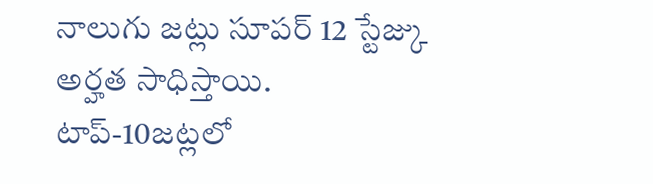నాలుగు జట్లు సూపర్ 12 స్టేజ్కు అర్హత సాధిస్తాయి. టాప్-10జట్లలో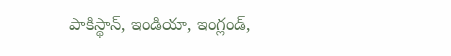పాకిస్థాన్, ఇండియా, ఇంగ్లండ్,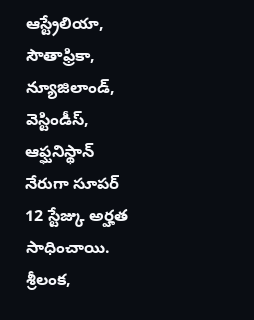ఆస్ట్రేలియా, సౌతాఫ్రికా, న్యూజిలాండ్, వెస్టిండీస్, ఆఫ్ఘనిస్థాన్ నేరుగా సూపర్ 12 స్టేజ్కు అర్హత సాధించాయి. శ్రీలంక,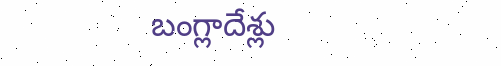బంగ్లాదేశ్లు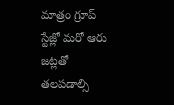మాత్రం గ్రూప్ స్టేజ్లో మరో ఆరు జట్లతో తలపడాల్సి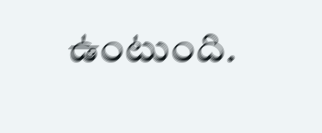ఉంటుంది.